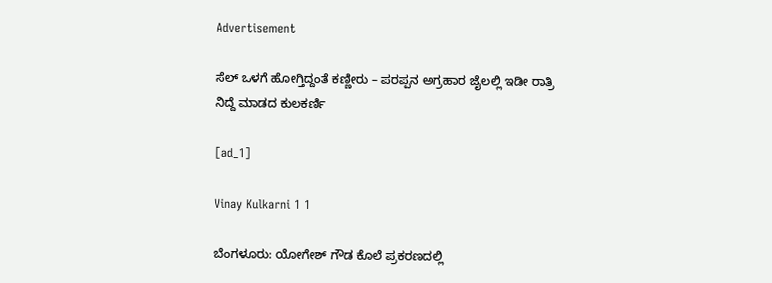Advertisement

ಸೆಲ್‌ ಒಳಗೆ ಹೋಗ್ತಿದ್ದಂತೆ ಕಣ್ಣೀರು – ಪರಪ್ಪನ ಅಗ್ರಹಾರ ಜೈಲಲ್ಲಿ ಇಡೀ ರಾತ್ರಿ ನಿದ್ದೆ ಮಾಡದ ಕುಲಕರ್ಣಿ

[ad_1]

Vinay Kulkarni 1 1

ಬೆಂಗಳೂರು: ಯೋಗೇಶ್‌ ಗೌಡ ಕೊಲೆ ಪ್ರಕರಣದಲ್ಲಿ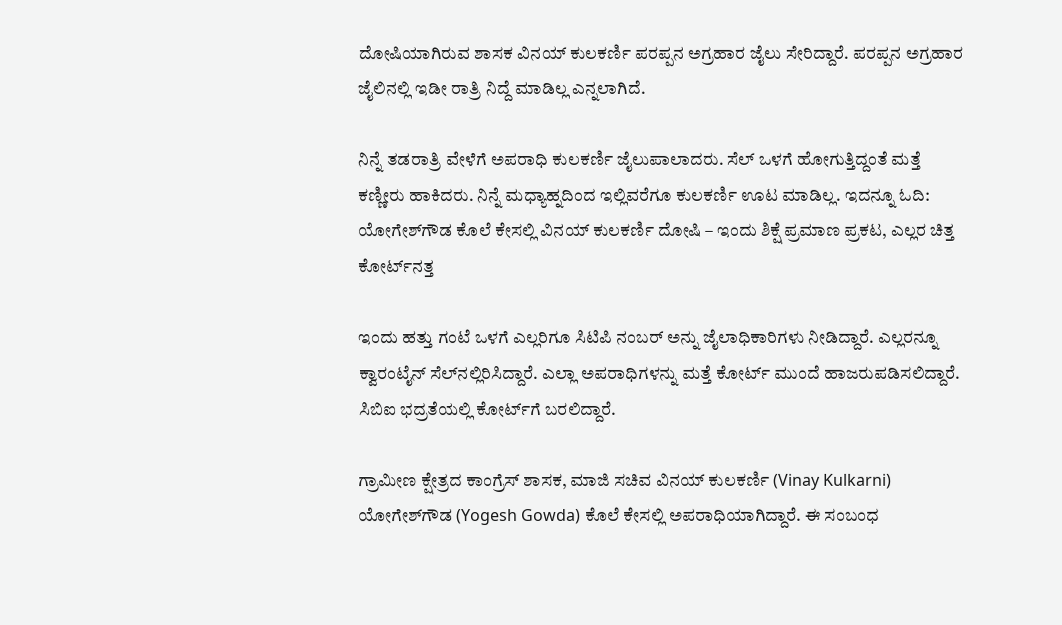ದೋಷಿಯಾಗಿರುವ ಶಾಸಕ ವಿನಯ್‌ ಕುಲಕರ್ಣಿ ಪರಪ್ಪನ ಅಗ್ರಹಾರ ಜೈಲು ಸೇರಿದ್ದಾರೆ. ಪರಪ್ಪನ ಅಗ್ರಹಾರ ಜೈಲಿನಲ್ಲಿ ಇಡೀ ರಾತ್ರಿ ನಿದ್ದೆ ಮಾಡಿಲ್ಲ ಎನ್ನಲಾಗಿದೆ.

ನಿನ್ನೆ ತಡರಾತ್ರಿ ವೇಳೆಗೆ ಅಪರಾಧಿ ಕುಲಕರ್ಣಿ ಜೈಲುಪಾಲಾದರು. ಸೆಲ್‌ ಒಳಗೆ ಹೋಗುತ್ತಿದ್ದಂತೆ ಮತ್ತೆ ಕಣ್ಣೀರು ಹಾಕಿದರು. ನಿನ್ನೆ ಮಧ್ಯಾಹ್ನದಿಂದ ಇಲ್ಲಿವರೆಗೂ ಕುಲಕರ್ಣಿ ಊಟ ಮಾಡಿಲ್ಲ. ಇದನ್ನೂ ಓದಿ: ಯೋಗೇಶ್‌ಗೌಡ ಕೊಲೆ ಕೇಸಲ್ಲಿ ವಿನಯ್ ಕುಲಕರ್ಣಿ ದೋಷಿ – ಇಂದು ಶಿಕ್ಷೆ ಪ್ರಮಾಣ ಪ್ರಕಟ, ಎಲ್ಲರ ಚಿತ್ತ ಕೋರ್ಟ್‌ನತ್ತ

ಇಂದು ಹತ್ತು ಗಂಟೆ ಒಳಗೆ ಎಲ್ಲರಿಗೂ ಸಿಟಿಪಿ ನಂಬರ್ ಅನ್ನು ಜೈಲಾಧಿಕಾರಿಗಳು ನೀಡಿದ್ದಾರೆ. ಎಲ್ಲರನ್ನೂ ಕ್ವಾರಂಟೈನ್ ಸೆಲ್‌ನಲ್ಲಿರಿಸಿದ್ದಾರೆ. ಎಲ್ಲಾ ಅಪರಾಧಿಗಳನ್ನು ಮತ್ತೆ ಕೋರ್ಟ್‌ ಮುಂದೆ ಹಾಜರುಪಡಿಸಲಿದ್ದಾರೆ. ಸಿಬಿಐ ಭದ್ರತೆಯಲ್ಲಿ ಕೋರ್ಟ್‌ಗೆ ಬರಲಿದ್ದಾರೆ.

ಗ್ರಾಮೀಣ ಕ್ಷೇತ್ರದ ಕಾಂಗ್ರೆಸ್ ಶಾಸಕ, ಮಾಜಿ ಸಚಿವ ವಿನಯ್ ಕುಲಕರ್ಣಿ (Vinay Kulkarni) ಯೋಗೇಶ್‌ಗೌಡ (Yogesh Gowda) ಕೊಲೆ ಕೇಸಲ್ಲಿ ಅಪರಾಧಿಯಾಗಿದ್ದಾರೆ. ಈ ಸಂಬಂಧ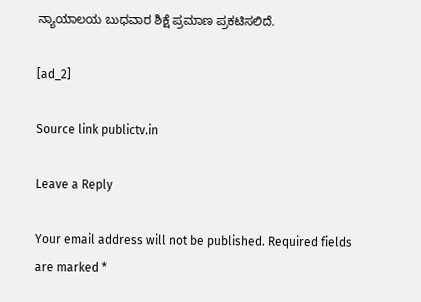ನ್ಯಾಯಾಲಯ ಬುಧವಾರ ಶಿಕ್ಷೆ ಪ್ರಮಾಣ ಪ್ರಕಟಿಸಲಿದೆ.

[ad_2]

Source link publictv.in

Leave a Reply

Your email address will not be published. Required fields are marked *